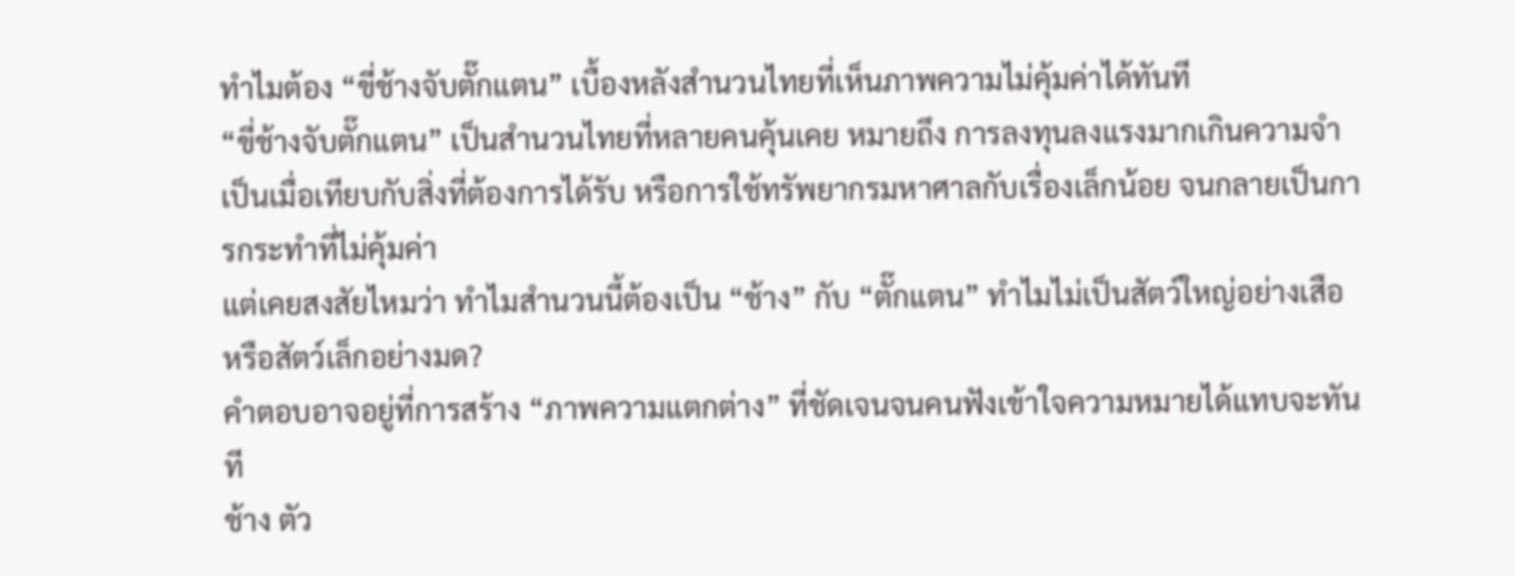ทำไมต้อง “ขี่ช้างจับตั๊กแตน” เบื้องหลังสำนวนไทยที่เห็นภาพความไม่คุ้มค่าได้ทันที
“ขี่ช้างจับตั๊กแตน” เป็นสำนวนไทยที่หลายคนคุ้นเคย หมายถึง การลงทุนลงแรงมากเกินความจำเป็นเมื่อเทียบกับสิ่งที่ต้องการได้รับ หรือการใช้ทรัพยากรมหาศาลกับเรื่องเล็กน้อย จนกลายเป็นการกระทำที่ไม่คุ้มค่า
แต่เคยสงสัยไหมว่า ทำไมสำนวนนี้ต้องเป็น “ช้าง” กับ “ตั๊กแตน” ทำไมไม่เป็นสัตว์ใหญ่อย่างเสือ หรือสัตว์เล็กอย่างมด?
คำตอบอาจอยู่ที่การสร้าง “ภาพความแตกต่าง” ที่ชัดเจนจนคนฟังเข้าใจความหมายได้แทบจะทันที
ช้าง ตัว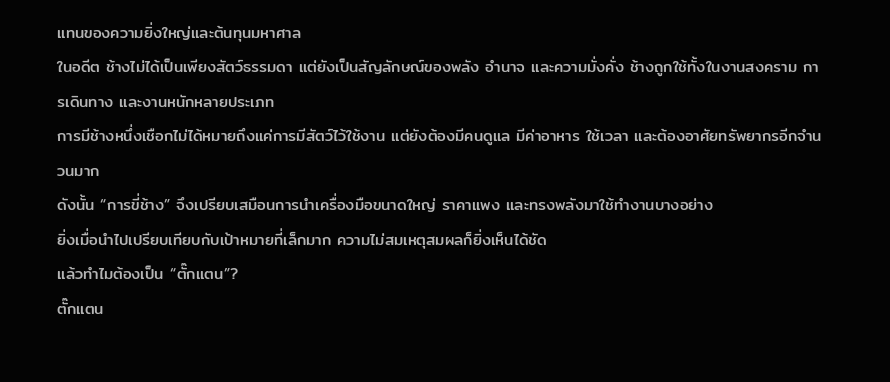แทนของความยิ่งใหญ่และต้นทุนมหาศาล
ในอดีต ช้างไม่ได้เป็นเพียงสัตว์ธรรมดา แต่ยังเป็นสัญลักษณ์ของพลัง อำนาจ และความมั่งคั่ง ช้างถูกใช้ทั้งในงานสงคราม การเดินทาง และงานหนักหลายประเภท
การมีช้างหนึ่งเชือกไม่ได้หมายถึงแค่การมีสัตว์ไว้ใช้งาน แต่ยังต้องมีคนดูแล มีค่าอาหาร ใช้เวลา และต้องอาศัยทรัพยากรอีกจำนวนมาก
ดังนั้น “การขี่ช้าง” จึงเปรียบเสมือนการนำเครื่องมือขนาดใหญ่ ราคาแพง และทรงพลังมาใช้ทำงานบางอย่าง
ยิ่งเมื่อนำไปเปรียบเทียบกับเป้าหมายที่เล็กมาก ความไม่สมเหตุสมผลก็ยิ่งเห็นได้ชัด
แล้วทำไมต้องเป็น “ตั๊กแตน”?
ตั๊กแตน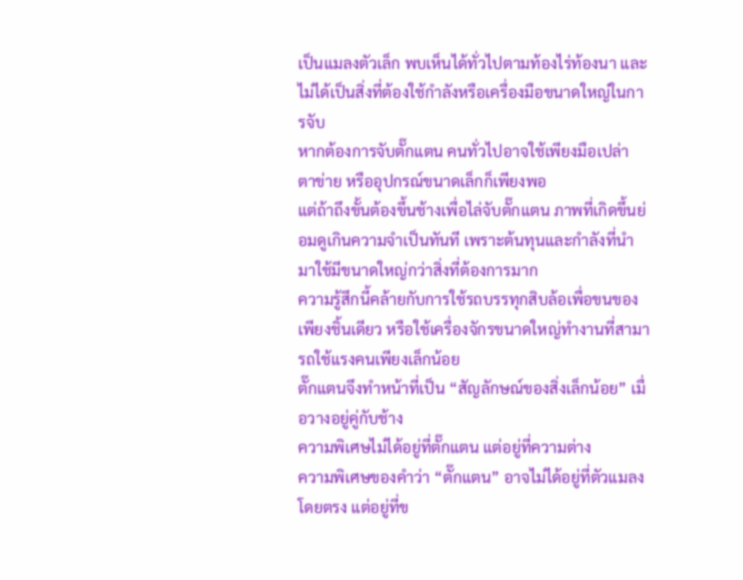เป็นแมลงตัวเล็ก พบเห็นได้ทั่วไปตามท้องไร่ท้องนา และไม่ได้เป็นสิ่งที่ต้องใช้กำลังหรือเครื่องมือขนาดใหญ่ในการจับ
หากต้องการจับตั๊กแตน คนทั่วไปอาจใช้เพียงมือเปล่า ตาข่าย หรืออุปกรณ์ขนาดเล็กก็เพียงพอ
แต่ถ้าถึงขั้นต้องขึ้นช้างเพื่อไล่จับตั๊กแตน ภาพที่เกิดขึ้นย่อมดูเกินความจำเป็นทันที เพราะต้นทุนและกำลังที่นำมาใช้มีขนาดใหญ่กว่าสิ่งที่ต้องการมาก
ความรู้สึกนี้คล้ายกับการใช้รถบรรทุกสิบล้อเพื่อขนของเพียงชิ้นเดียว หรือใช้เครื่องจักรขนาดใหญ่ทำงานที่สามารถใช้แรงคนเพียงเล็กน้อย
ตั๊กแตนจึงทำหน้าที่เป็น “สัญลักษณ์ของสิ่งเล็กน้อย” เมื่อวางอยู่คู่กับช้าง
ความพิเศษไม่ได้อยู่ที่ตั๊กแตน แต่อยู่ที่ความต่าง
ความพิเศษของคำว่า “ตั๊กแตน” อาจไม่ได้อยู่ที่ตัวแมลงโดยตรง แต่อยู่ที่ข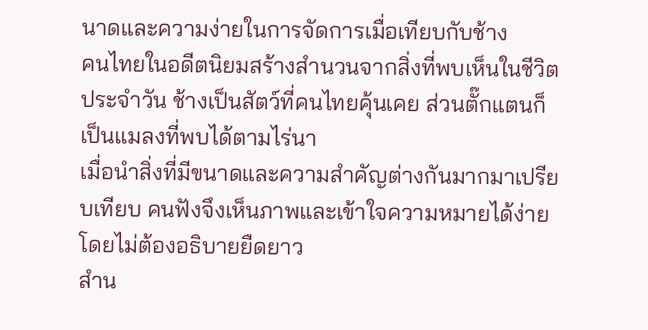นาดและความง่ายในการจัดการเมื่อเทียบกับช้าง
คนไทยในอดีตนิยมสร้างสำนวนจากสิ่งที่พบเห็นในชีวิตประจำวัน ช้างเป็นสัตว์ที่คนไทยคุ้นเคย ส่วนตั๊กแตนก็เป็นแมลงที่พบได้ตามไร่นา
เมื่อนำสิ่งที่มีขนาดและความสำคัญต่างกันมากมาเปรียบเทียบ คนฟังจึงเห็นภาพและเข้าใจความหมายได้ง่าย โดยไม่ต้องอธิบายยืดยาว
สำน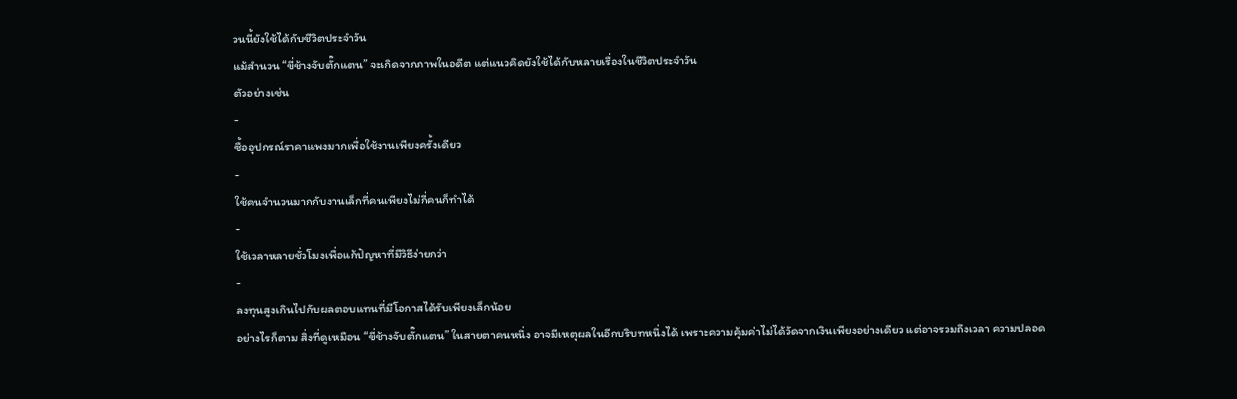วนนี้ยังใช้ได้กับชีวิตประจำวัน
แม้สำนวน “ขี่ช้างจับตั๊กแตน” จะเกิดจากภาพในอดีต แต่แนวคิดยังใช้ได้กับหลายเรื่องในชีวิตประจำวัน
ตัวอย่างเช่น
-
ซื้ออุปกรณ์ราคาแพงมากเพื่อใช้งานเพียงครั้งเดียว
-
ใช้คนจำนวนมากกับงานเล็กที่คนเพียงไม่กี่คนก็ทำได้
-
ใช้เวลาหลายชั่วโมงเพื่อแก้ปัญหาที่มีวิธีง่ายกว่า
-
ลงทุนสูงเกินไปกับผลตอบแทนที่มีโอกาสได้รับเพียงเล็กน้อย
อย่างไรก็ตาม สิ่งที่ดูเหมือน “ขี่ช้างจับตั๊กแตน” ในสายตาคนหนึ่ง อาจมีเหตุผลในอีกบริบทหนึ่งได้ เพราะความคุ้มค่าไม่ได้วัดจากเงินเพียงอย่างเดียว แต่อาจรวมถึงเวลา ความปลอด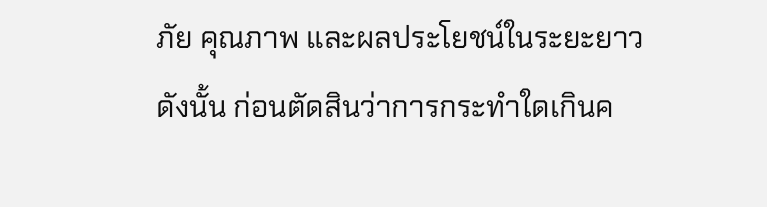ภัย คุณภาพ และผลประโยชน์ในระยะยาว
ดังนั้น ก่อนตัดสินว่าการกระทำใดเกินค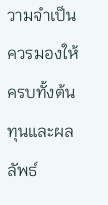วามจำเป็น ควรมองให้ครบทั้งต้นทุนและผลลัพธ์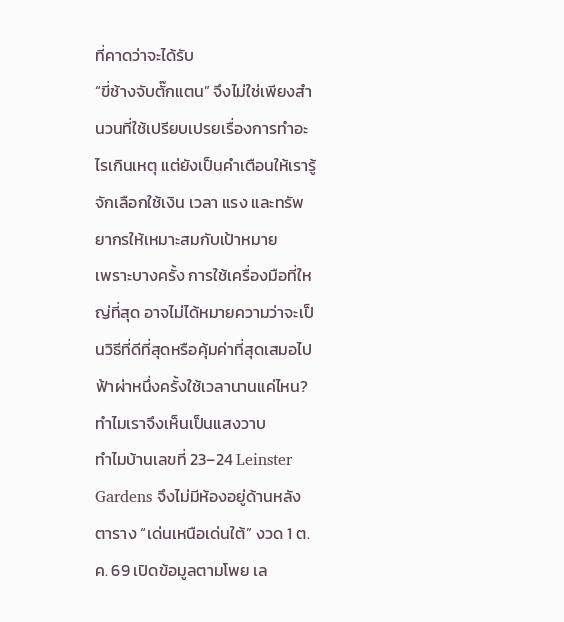ที่คาดว่าจะได้รับ
“ขี่ช้างจับตั๊กแตน” จึงไม่ใช่เพียงสำนวนที่ใช้เปรียบเปรยเรื่องการทำอะไรเกินเหตุ แต่ยังเป็นคำเตือนให้เรารู้จักเลือกใช้เงิน เวลา แรง และทรัพยากรให้เหมาะสมกับเป้าหมาย
เพราะบางครั้ง การใช้เครื่องมือที่ใหญ่ที่สุด อาจไม่ได้หมายความว่าจะเป็นวิธีที่ดีที่สุดหรือคุ้มค่าที่สุดเสมอไป
ฟ้าผ่าหนึ่งครั้งใช้เวลานานแค่ไหน? ทำไมเราจึงเห็นเป็นแสงวาบ
ทำไมบ้านเลขที่ 23–24 Leinster Gardens จึงไม่มีห้องอยู่ด้านหลัง
ตาราง “เด่นเหนือเด่นใต้” งวด 1 ต.ค. 69 เปิดข้อมูลตามโพย เล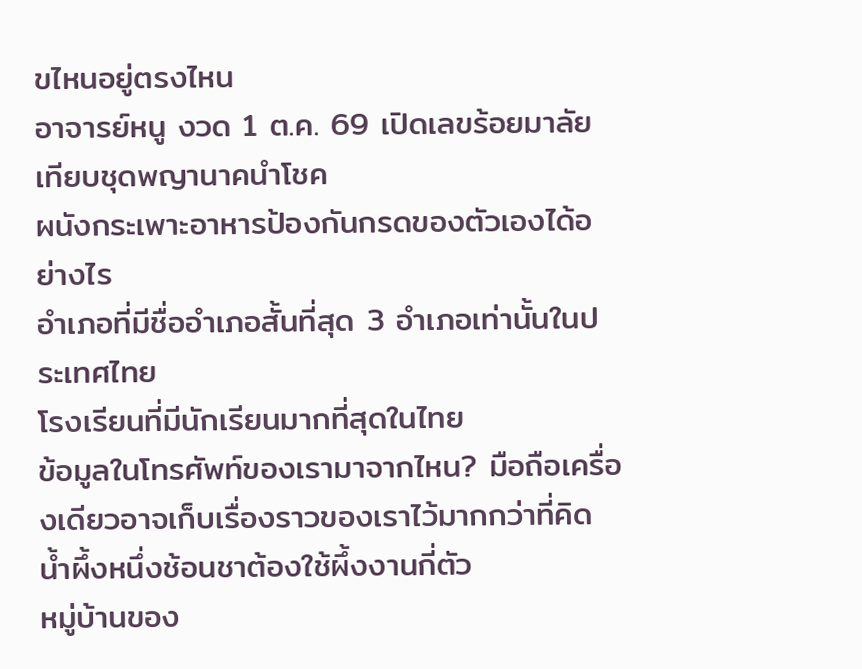ขไหนอยู่ตรงไหน
อาจารย์หนู งวด 1 ต.ค. 69 เปิดเลขร้อยมาลัย เทียบชุดพญานาคนำโชค
ผนังกระเพาะอาหารป้องกันกรดของตัวเองได้อย่างไร
อำเภอที่มีชื่ออำเภอสั้นที่สุด 3 อำเภอเท่านั้นในประเทศไทย
โรงเรียนที่มีนักเรียนมากที่สุดในไทย
ข้อมูลในโทรศัพท์ของเรามาจากไหน? มือถือเครื่องเดียวอาจเก็บเรื่องราวของเราไว้มากกว่าที่คิด
น้ำผึ้งหนึ่งช้อนชาต้องใช้ผึ้งงานกี่ตัว
หมู่บ้านของ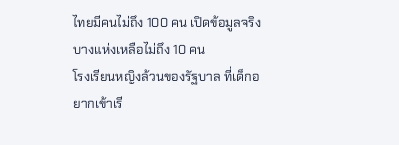ไทยมีคนไม่ถึง 100 คน เปิดข้อมูลจริง บางแห่งเหลือไม่ถึง 10 คน
โรงเรียนหญิงล้วนของรัฐบาล ที่เด็กอยากเข้าเรี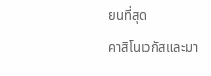ยนที่สุด
คาสิโนเวกัสและมา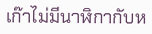เก๊าไม่มีนาฬิกากับห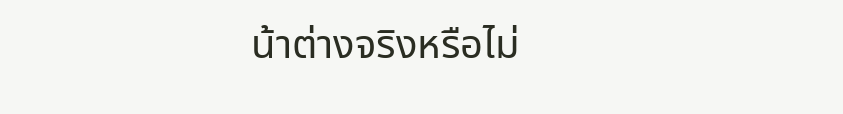น้าต่างจริงหรือไม่